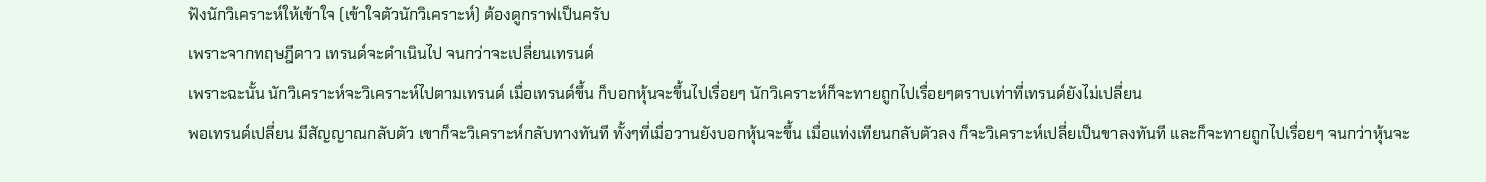ฟังนักวิเคราะห์ให้เข้าใจ (เข้าใจตัวนักวิเคราะห์) ต้องดูกราฟเป็นครับ
เพราะจากทฤษฎีดาว เทรนด์จะดำเนินไป จนกว่าจะเปลี่ยนเทรนด์
เพราะฉะนั้น นักวิเคราะห์จะวิเคราะห์ไปตามเทรนด์ เมื่อเทรนด์ขึ้น ก็บอกหุ้นจะขึ้นไปเรื่อยๆ นักวิเคราะห์ก็จะทายถูกไปเรื่อยๆตราบเท่าที่เทรนด์ยังไม่เปลี่ยน
พอเทรนด์เปลี่ยน มีสัญญาณกลับตัว เขาก็จะวิเคราะห์กลับทางทันที ทั้งๆที่เมื่อวานยังบอกหุ้นจะขึ้น เมื่อแท่งเทียนกลับตัวลง ก็จะวิเคราะห์เปลี่ยเป็นขาลงทันที และก็จะทายถูกไปเรื่อยๆ จนกว่าหุ้นจะ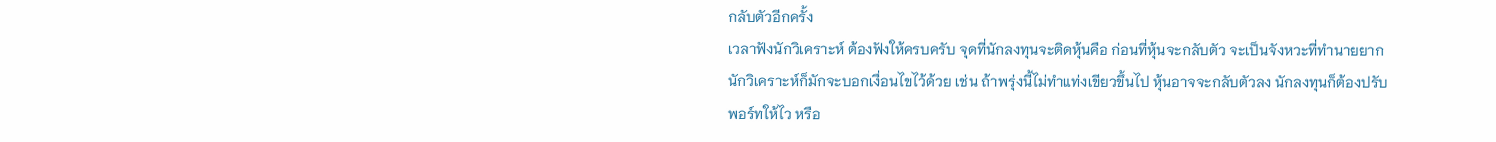กลับตัวอีกครั้ง
เวลาฟังนักวิเคราะห์ ต้องฟังให้ครบครับ จุดที่นักลงทุนจะติดหุ้นคือ ก่อนที่หุ้นจะกลับตัว จะเป็นจังหวะที่ทำนายยาก นักวิเคราะห์ก็มักจะบอกเงื่อนไขไว้ด้วย เช่น ถ้าพรุ่งนี้ไม่ทำแท่งเขียวขึ้นไป หุ้นอาจจะกลับตัวลง นักลงทุนก็ต้องปรับพอร์ทให้ไว หรือ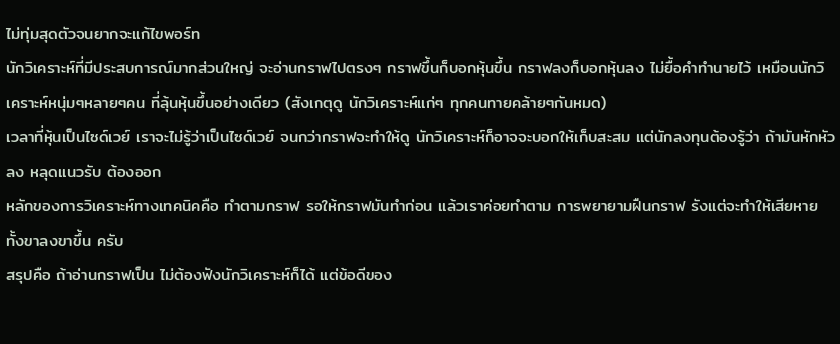ไม่ทุ่มสุดตัวจนยากจะแก้ไขพอร์ท
นักวิเคราะห์ที่มีประสบการณ์มากส่วนใหญ่ จะอ่านกราฟไปตรงๆ กราฟขึ้นก็บอกหุ้นขึ้น กราฟลงก็บอกหุ้นลง ไม่ยื้อคำทำนายไว้ เหมือนนักวิเคราะห์หนุ่มๆหลายๆคน ที่ลุ้นหุ้นขึ้นอย่างเดียว (สังเกตุดู นักวิเคราะห์แก่ๆ ทุกคนทายคล้ายๆกันหมด)
เวลาที่หุ้นเป็นไซด์เวย์ เราจะไม่รู้ว่าเป็นไซด์เวย์ จนกว่ากราฟจะทำให้ดู นักวิเคราะห์ก็อาจจะบอกให้เก็บสะสม แต่นักลงทุนต้องรู้ว่า ถ้ามันหักหัวลง หลุดแนวรับ ต้องออก
หลักของการวิเคราะห์ทางเทคนิคคือ ทำตามกราฟ รอให้กราฟมันทำก่อน แล้วเราค่อยทำตาม การพยายามฝืนกราฟ รังแต่จะทำให้เสียหาย ทั้งขาลงขาขึ้น ครับ
สรุปคือ ถ้าอ่านกราฟเป็น ไม่ต้องฟังนักวิเคราะห์ก็ได้ แต่ข้อดีของ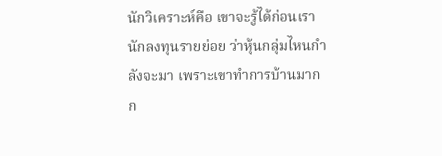นักวิเคราะห์คือ เขาจะรู้ได้ก่อนเรานักลงทุนรายย่อย ว่าหุ้นกลุ่มไหนกำลังจะมา เพราะเขาทำการบ้านมากก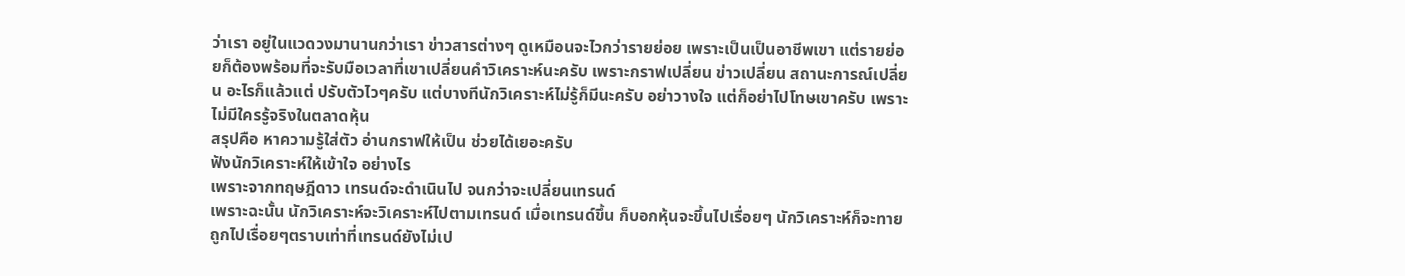ว่าเรา อยู่ในแวดวงมานานกว่าเรา ข่าวสารต่างๆ ดูเหมือนจะไวกว่ารายย่อย เพราะเป็นเป็นอาชีพเขา แต่รายย่อยก็ต้องพร้อมที่จะรับมือเวลาที่เขาเปลี่ยนคำวิเคราะห์นะครับ เพราะกราฟเปลี่ยน ข่าวเปลี่ยน สถานะการณ์เปลี่ยน อะไรก็แล้วแต่ ปรับตัวไวๆครับ แต่บางทีนักวิเคราะห์ไม่รู้ก็มีนะครับ อย่าวางใจ แต่ก็อย่าไปโทษเขาครับ เพราะ ไม่มีใครรู้จริงในตลาดหุ้น
สรุปคือ หาความรู้ใส่ตัว อ่านกราฟให้เป็น ช่วยได้เยอะครับ
ฟังนักวิเคราะห์ให้เข้าใจ อย่างไร
เพราะจากทฤษฎีดาว เทรนด์จะดำเนินไป จนกว่าจะเปลี่ยนเทรนด์
เพราะฉะนั้น นักวิเคราะห์จะวิเคราะห์ไปตามเทรนด์ เมื่อเทรนด์ขึ้น ก็บอกหุ้นจะขึ้นไปเรื่อยๆ นักวิเคราะห์ก็จะทายถูกไปเรื่อยๆตราบเท่าที่เทรนด์ยังไม่เป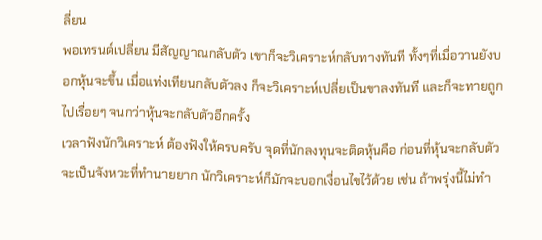ลี่ยน
พอเทรนด์เปลี่ยน มีสัญญาณกลับตัว เขาก็จะวิเคราะห์กลับทางทันที ทั้งๆที่เมื่อวานยังบอกหุ้นจะขึ้น เมื่อแท่งเทียนกลับตัวลง ก็จะวิเคราะห์เปลี่ยเป็นขาลงทันที และก็จะทายถูกไปเรื่อยๆ จนกว่าหุ้นจะกลับตัวอีกครั้ง
เวลาฟังนักวิเคราะห์ ต้องฟังให้ครบครับ จุดที่นักลงทุนจะติดหุ้นคือ ก่อนที่หุ้นจะกลับตัว จะเป็นจังหวะที่ทำนายยาก นักวิเคราะห์ก็มักจะบอกเงื่อนไขไว้ด้วย เช่น ถ้าพรุ่งนี้ไม่ทำ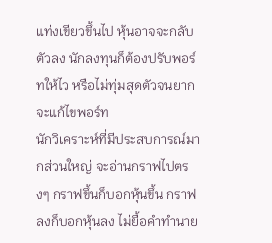แท่งเขียวขึ้นไป หุ้นอาจจะกลับตัวลง นักลงทุนก็ต้องปรับพอร์ทให้ไว หรือไม่ทุ่มสุดตัวจนยากจะแก้ไขพอร์ท
นักวิเคราะห์ที่มีประสบการณ์มากส่วนใหญ่ จะอ่านกราฟไปตรงๆ กราฟขึ้นก็บอกหุ้นขึ้น กราฟลงก็บอกหุ้นลง ไม่ยื้อคำทำนาย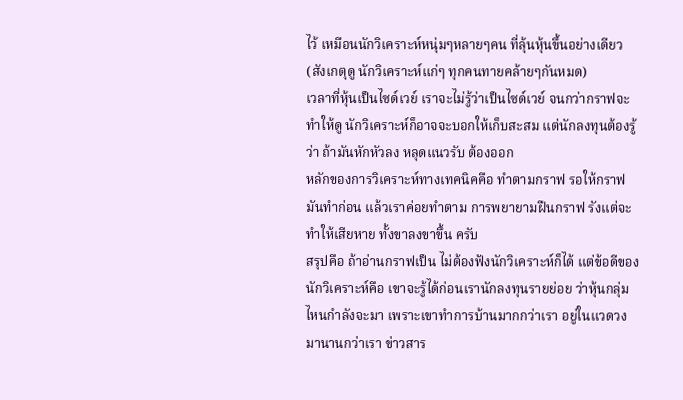ไว้ เหมือนนักวิเคราะห์หนุ่มๆหลายๆคน ที่ลุ้นหุ้นขึ้นอย่างเดียว (สังเกตุดู นักวิเคราะห์แก่ๆ ทุกคนทายคล้ายๆกันหมด)
เวลาที่หุ้นเป็นไซด์เวย์ เราจะไม่รู้ว่าเป็นไซด์เวย์ จนกว่ากราฟจะทำให้ดู นักวิเคราะห์ก็อาจจะบอกให้เก็บสะสม แต่นักลงทุนต้องรู้ว่า ถ้ามันหักหัวลง หลุดแนวรับ ต้องออก
หลักของการวิเคราะห์ทางเทคนิคคือ ทำตามกราฟ รอให้กราฟมันทำก่อน แล้วเราค่อยทำตาม การพยายามฝืนกราฟ รังแต่จะทำให้เสียหาย ทั้งขาลงขาขึ้น ครับ
สรุปคือ ถ้าอ่านกราฟเป็น ไม่ต้องฟังนักวิเคราะห์ก็ได้ แต่ข้อดีของนักวิเคราะห์คือ เขาจะรู้ได้ก่อนเรานักลงทุนรายย่อย ว่าหุ้นกลุ่มไหนกำลังจะมา เพราะเขาทำการบ้านมากกว่าเรา อยู่ในแวดวงมานานกว่าเรา ข่าวสาร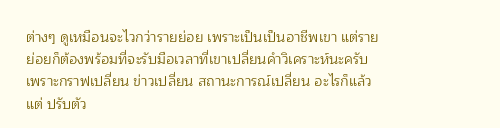ต่างๆ ดูเหมือนจะไวกว่ารายย่อย เพราะเป็นเป็นอาชีพเขา แต่รายย่อยก็ต้องพร้อมที่จะรับมือเวลาที่เขาเปลี่ยนคำวิเคราะห์นะครับ เพราะกราฟเปลี่ยน ข่าวเปลี่ยน สถานะการณ์เปลี่ยน อะไรก็แล้วแต่ ปรับตัว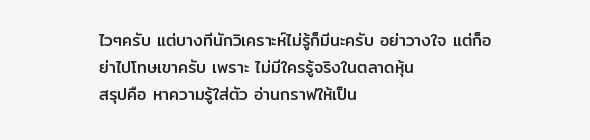ไวๆครับ แต่บางทีนักวิเคราะห์ไม่รู้ก็มีนะครับ อย่าวางใจ แต่ก็อย่าไปโทษเขาครับ เพราะ ไม่มีใครรู้จริงในตลาดหุ้น
สรุปคือ หาความรู้ใส่ตัว อ่านกราฟให้เป็น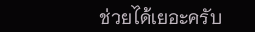ช่วยได้เยอะครับ